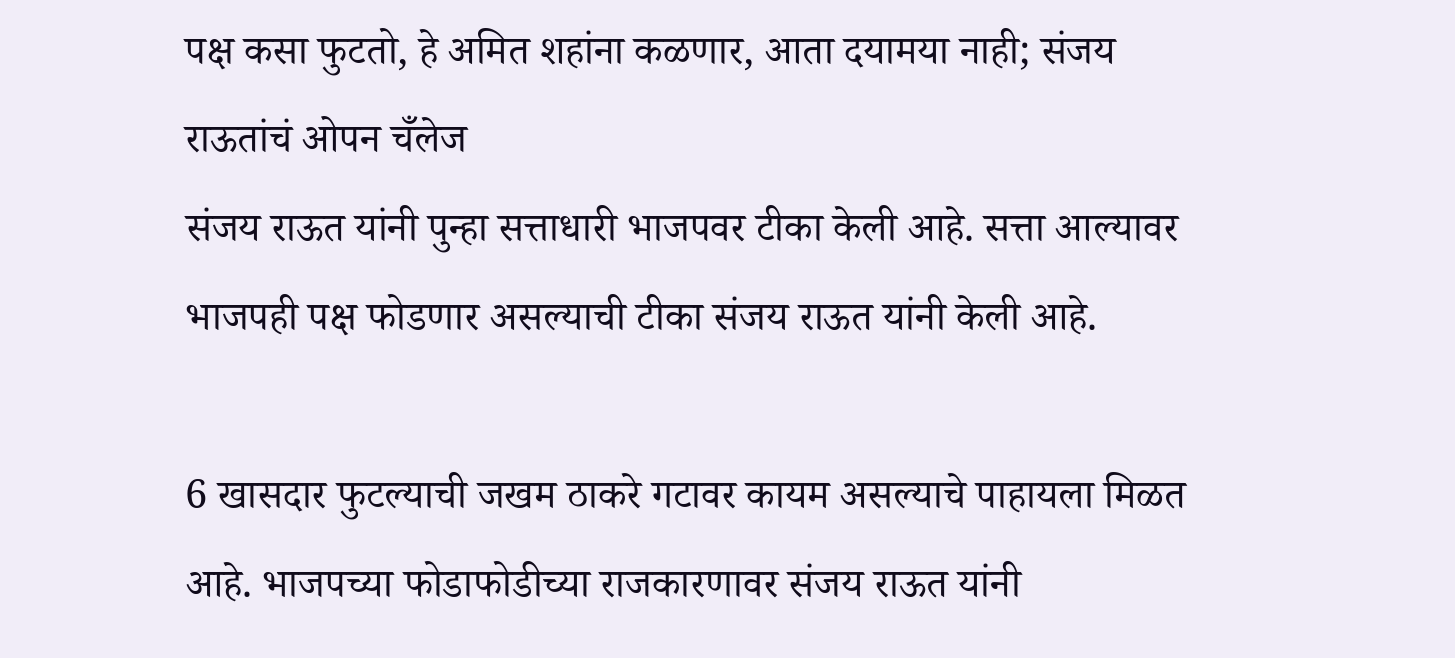पक्ष कसा फुटतो, हे अमित शहांना कळणार, आता दयामया नाही; संजय राऊतांचं ओपन चँलेज
संजय राऊत यांनी पुन्हा सत्ताधारी भाजपवर टीका केली आहे. सत्ता आल्यावर भाजपही पक्ष फोडणार असल्याची टीका संजय राऊत यांनी केली आहे.

6 खासदार फुटल्याची जखम ठाकरे गटावर कायम असल्याचे पाहायला मिळत आहे. भाजपच्या फोडाफोडीच्या राजकारणावर संजय राऊत यांनी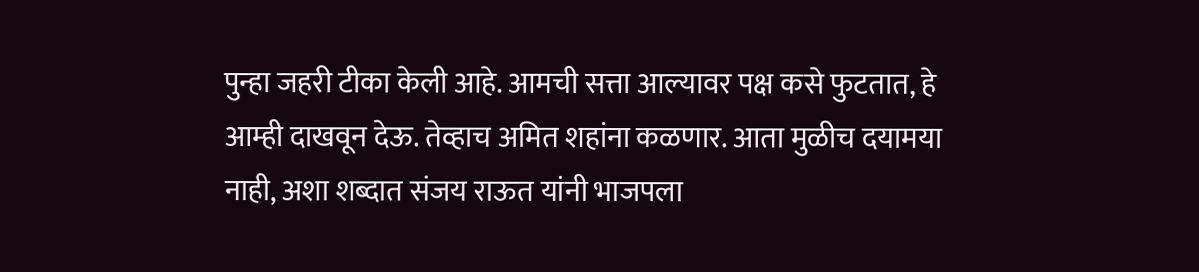पुन्हा जहरी टीका केली आहे. आमची सत्ता आल्यावर पक्ष कसे फुटतात, हे आम्ही दाखवून देऊ. तेव्हाच अमित शहांना कळणार. आता मुळीच दयामया नाही, अशा शब्दात संजय राऊत यांनी भाजपला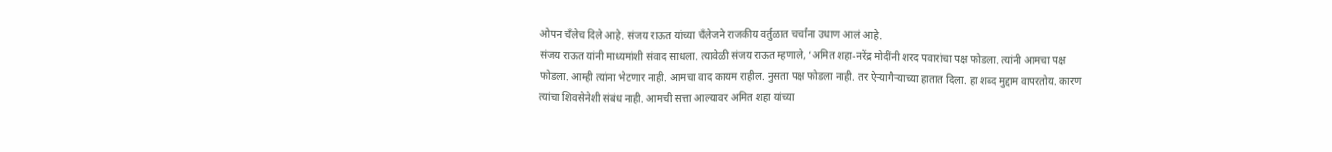ओपन चँलेच दिले आहे. संजय राऊत यांच्या चँलेजने राजकीय वर्तुळात चर्चांना उधाण आलं आहे.
संजय राऊत यांनी माध्यमांशी संवाद साधला. त्यावेळी संजय राऊत म्हणाले, ‘अमित शहा-नरेंद्र मोदींनी शरद पवारांचा पक्ष फोडला. त्यांनी आमचा पक्ष फोडला. आम्ही त्यांना भेटणार नाही. आमचा वाद कायम राहील. नुसता पक्ष फोडला नाही. तर ऐऱ्यागैऱ्याच्या हातात दिला. हा शब्द मुद्दाम वापरतोय. कारण त्यांचा शिवसेनेशी संबंध नाही. आमची सत्ता आल्यावर अमित शहा यांच्या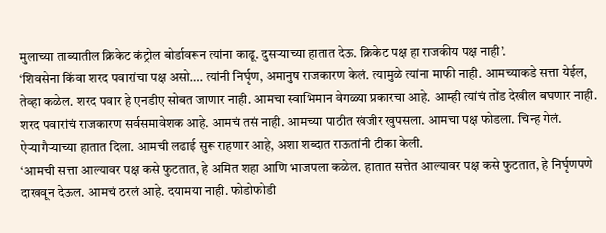मुलाच्या ताब्यातील क्रिकेट कंट्रोल बोर्डावरून त्यांना काढू. दुसऱ्याच्या हातात देऊ. क्रिकेट पक्ष हा राजकीय पक्ष नाही’.
‘शिवसेना किंवा शरद पवारांचा पक्ष असो…. त्यांनी निर्घृण, अमानुष राजकारण केलं. त्यामुळे त्यांना माफी नाही. आमच्याकडे सत्ता येईल, तेव्हा कळेल. शरद पवार हे एनडीए सोबत जाणार नाही. आमचा स्वाभिमान वेगळ्या प्रकारचा आहे. आम्ही त्यांचं तोंड देखील बघणार नाही. शरद पवारांचं राजकारण सर्वसमावेशक आहे. आमचं तसं नाही. आमच्या पाठीत खंजीर खुपसला. आमचा पक्ष फोडला. चिन्ह गेलं. ऐऱ्यागैऱ्याच्या हातात दिला. आमची लढाई सुरू राहणार आहे, अशा शब्दात राऊतांनी टीका केली.
‘आमची सत्ता आल्यावर पक्ष कसे फुटतात, हे अमित शहा आणि भाजपला कळेल. हातात सत्तेत आल्यावर पक्ष कसे फुटतात, हे निर्घृणपणे दाखवून देऊल. आमचं ठरलं आहे. दयामया नाही. फोडोफोडी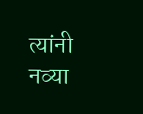त्यांनी नव्या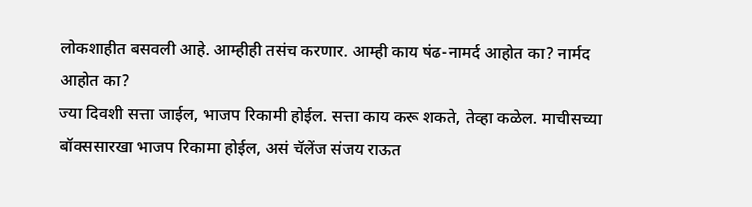लोकशाहीत बसवली आहे. आम्हीही तसंच करणार. आम्ही काय षंढ-नामर्द आहोत का? नार्मद आहोत का?
ज्या दिवशी सत्ता जाईल, भाजप रिकामी होईल. सत्ता काय करू शकते, तेव्हा कळेल. माचीसच्या बॉक्ससारखा भाजप रिकामा होईल, असं चॅलेंज संजय राऊत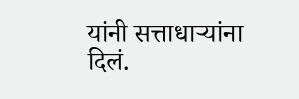यांनी सत्ताधाऱ्यांना दिलं.